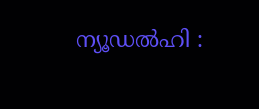ന്യൂഡല്‍ഹി :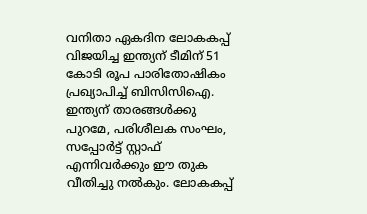വനിതാ ഏകദിന ലോകകപ്പ് വിജയിച്ച ഇന്ത്യന് ടീമിന് 51 കോടി രൂപ പാരിതോഷികം പ്രഖ്യാപിച്ച് ബിസിസിഐ. ഇന്ത്യന് താരങ്ങള്‍ക്കു പുറമേ, പരിശീലക സംഘം, സപ്പോര്‍ട്ട് സ്റ്റാഫ് എന്നിവര്‍ക്കും ഈ തുക വീതിച്ചു നല്‍കും. ലോകകപ്പ്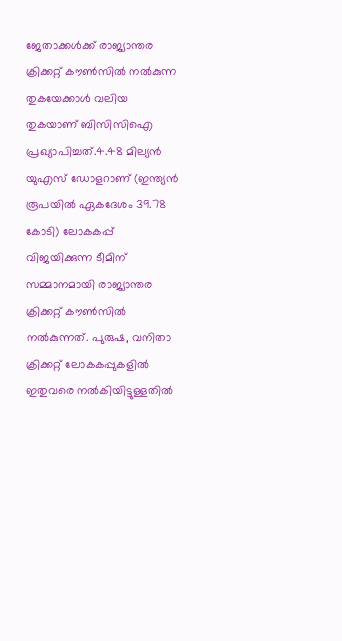ജേതാക്കള്‍ക്ക് രാജ്യാന്തര ക്രിക്കറ്റ് കൗണ്‍സില്‍ നല്‍കുന്ന തുകയേക്കാള്‍ വലിയ തുകയാണ് ബിസിസിഐ പ്രഖ്യാപിച്ചത്.4.48 മില്യന്‍ യുഎസ് ഡോളറാണ് (ഇന്ത്യന്‍ രൂപയില്‍ ഏകദേശം 39.78 കോടി) ലോകകപ്പ് വിജയിക്കുന്ന ടീമിന് സമ്മാനമായി രാജ്യാന്തര ക്രിക്കറ്റ് കൗണ്‍സില്‍ നല്‍കുന്നത്. പുരുഷ, വനിതാ ക്രിക്കറ്റ് ലോകകപ്പുകളില്‍ ഇതുവരെ നല്‍കിയിട്ടുള്ളതില്‍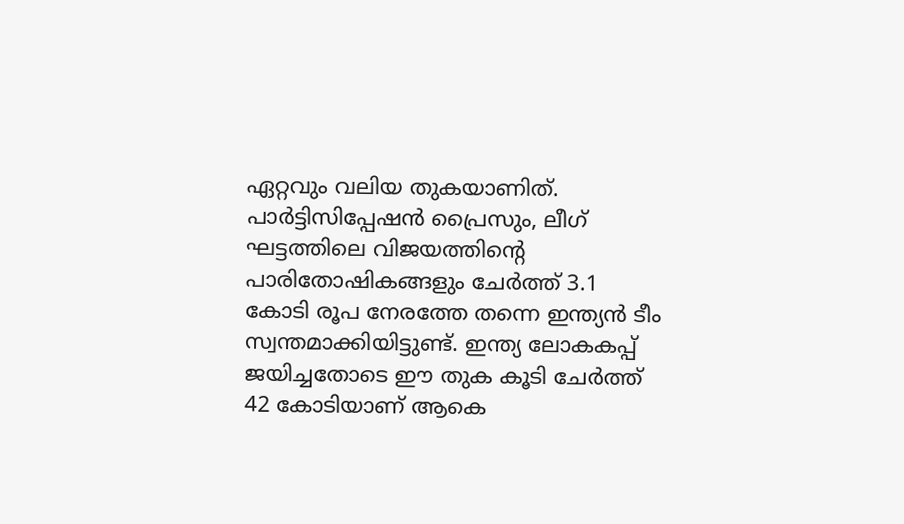ഏറ്റവും വലിയ തുകയാണിത്. പാര്‍ട്ടിസിപ്പേഷന്‍ പ്രൈസും, ലീഗ് ഘട്ടത്തിലെ വിജയത്തിന്റെ പാരിതോഷികങ്ങളും ചേര്‍ത്ത് 3.1 കോടി രൂപ നേരത്തേ തന്നെ ഇന്ത്യന്‍ ടീം സ്വന്തമാക്കിയിട്ടുണ്ട്. ഇന്ത്യ ലോകകപ്പ് ജയിച്ചതോടെ ഈ തുക കൂടി ചേര്‍ത്ത് 42 കോടിയാണ് ആകെ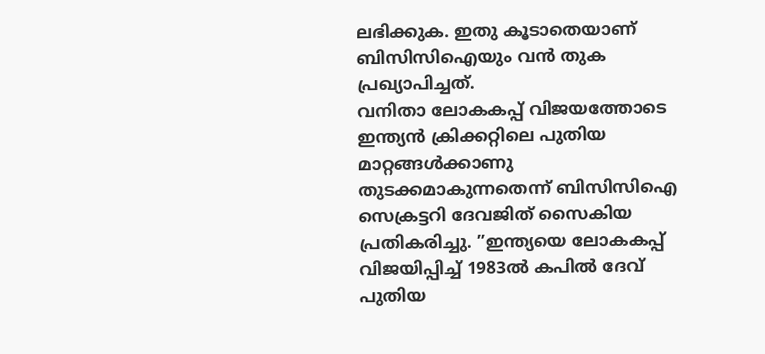ലഭിക്കുക. ഇതു കൂടാതെയാണ് ബിസിസിഐയും വന്‍ തുക പ്രഖ്യാപിച്ചത്.
വനിതാ ലോകകപ്പ് വിജയത്തോടെ ഇന്ത്യന്‍ ക്രിക്കറ്റിലെ പുതിയ മാറ്റങ്ങള്‍ക്കാണു തുടക്കമാകുന്നതെന്ന് ബിസിസിഐ സെക്രട്ടറി ദേവജിത് സൈകിയ പ്രതികരിച്ചു. ”ഇന്ത്യയെ ലോകകപ്പ് വിജയിപ്പിച്ച് 1983ല്‍ കപില്‍ ദേവ് പുതിയ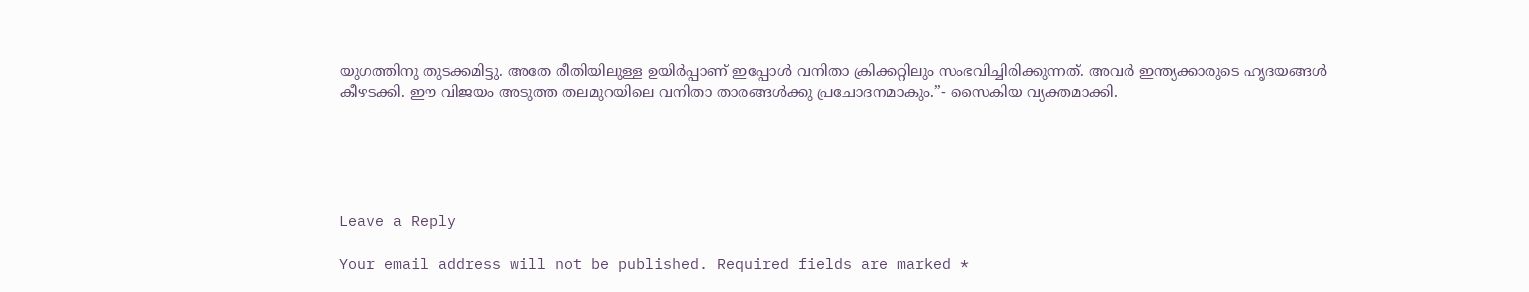യുഗത്തിനു തുടക്കമിട്ടു. അതേ രീതിയിലുള്ള ഉയിര്‍പ്പാണ് ഇപ്പോള്‍ വനിതാ ക്രിക്കറ്റിലും സംഭവിച്ചിരിക്കുന്നത്. അവര്‍ ഇന്ത്യക്കാരുടെ ഹൃദയങ്ങള്‍ കീഴടക്കി. ഈ വിജയം അടുത്ത തലമുറയിലെ വനിതാ താരങ്ങള്‍ക്കു പ്രചോദനമാകും.”- സൈകിയ വ്യക്തമാക്കി.





Leave a Reply

Your email address will not be published. Required fields are marked *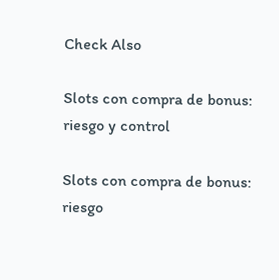Check Also

Slots con compra de bonus: riesgo y control

Slots con compra de bonus: riesgo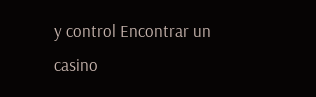y control Encontrar un casino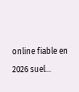online fiable en 2026 suel…